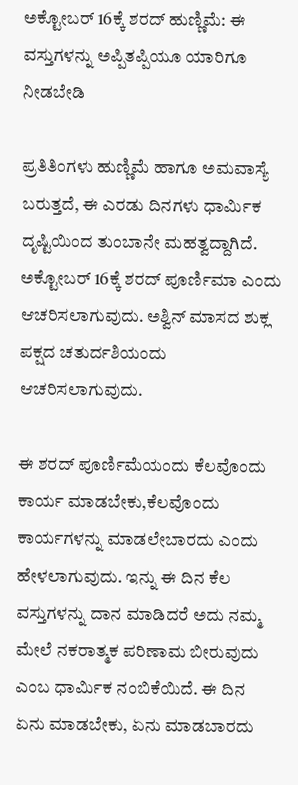ಅಕ್ಟೋಬರ್ 16ಕ್ಕೆ ಶರದ್‌ ಹುಣ್ಣಿಮೆ: ಈ ವಸ್ತುಗಳನ್ನು ಅಪ್ಪಿತಪ್ಪಿಯೂ ಯಾರಿಗೂ ನೀಡಬೇಡಿ

ಪ್ರತಿತಿಂಗಳು ಹುಣ್ಣಿಮೆ ಹಾಗೂ ಅಮವಾಸ್ಯೆ ಬರುತ್ತದೆ, ಈ ಎರಡು ದಿನಗಳು ಧಾರ್ಮಿಕ ದೃಷ್ಟಿಯಿಂದ ತುಂಬಾನೇ ಮಹತ್ವದ್ದಾಗಿದೆ. ಅಕ್ಟೋಬರ್‌ 16ಕ್ಕೆ ಶರದ್‌ ಪೂರ್ಣಿಮಾ ಎಂದು ಆಚರಿಸಲಾಗುವುದು. ಅಶ್ವಿನ್ ಮಾಸದ ಶುಕ್ಲ ಪಕ್ಷದ ಚತುರ್ದಶಿಯಂದು ಆಚರಿಸಲಾಗುವುದು.

ಈ ಶರದ್‌ ಪೂರ್ಣಿಮೆಯಂದು ಕೆಲವೊಂದು ಕಾರ್ಯ ಮಾಡಬೇಕು,ಕೆಲವೊಂದು ಕಾರ್ಯಗಳನ್ನು ಮಾಡಲೇಬಾರದು ಎಂದು ಹೇಳಲಾಗುವುದು. ಇನ್ನು ಈ ದಿನ ಕೆಲ ವಸ್ತುಗಳನ್ನು ದಾನ ಮಾಡಿದರೆ ಅದು ನಮ್ಮ ಮೇಲೆ ನಕರಾತ್ಮಕ ಪರಿಣಾಮ ಬೀರುವುದು ಎಂಬ ಧಾರ್ಮಿಕ ನಂಬಿಕೆಯಿದೆ. ಈ ದಿನ ಏನು ಮಾಡಬೇಕು, ಏನು ಮಾಡಬಾರದು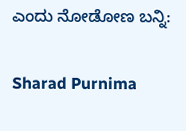ಎಂದು ನೋಡೋಣ ಬನ್ನಿ:

Sharad Purnima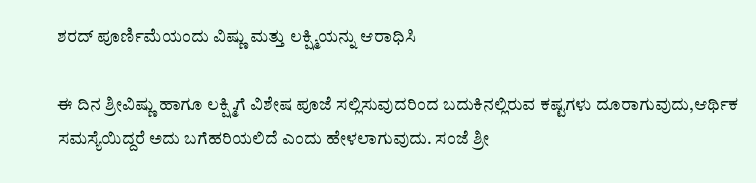ಶರದ್‌ ಪೂರ್ಣಿಮೆಯಂದು ವಿಷ್ಣು ಮತ್ತು ಲಕ್ಷ್ಮಿಯನ್ನು ಆರಾಧಿಸಿ

ಈ ದಿನ ಶ್ರೀವಿಷ್ಣು ಹಾಗೂ ಲಕ್ಷ್ಮಿಗೆ ವಿಶೇಷ ಪೂಜೆ ಸಲ್ಲಿಸುವುದರಿಂದ ಬದುಕಿನಲ್ಲಿರುವ ಕಷ್ಟಗಳು ದೂರಾಗುವುದು,ಆರ್ಥಿಕ ಸಮಸ್ಯೆಯಿದ್ದರೆ ಅದು ಬಗೆಹರಿಯಲಿದೆ ಎಂದು ಹೇಳಲಾಗುವುದು. ಸಂಜೆ ಶ್ರೀ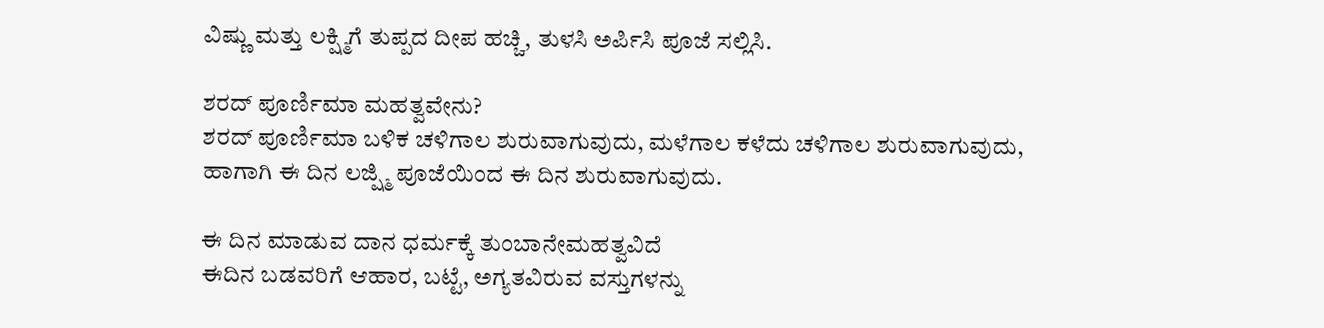ವಿಷ್ಣು ಮತ್ತು ಲಕ್ಷ್ಮಿಗೆ ತುಪ್ಪದ ದೀಪ ಹಚ್ಚಿ, ತುಳಸಿ ಅರ್ಪಿಸಿ ಪೂಜೆ ಸಲ್ಲಿಸಿ.

ಶರದ್ ಪೂರ್ಣಿಮಾ ಮಹತ್ವವೇನು?
ಶರದ್‌ ಪೂರ್ಣಿಮಾ ಬಳಿಕ ಚಳಿಗಾಲ ಶುರುವಾಗುವುದು, ಮಳೆಗಾಲ ಕಳೆದು ಚಳಿಗಾಲ ಶುರುವಾಗುವುದು, ಹಾಗಾಗಿ ಈ ದಿನ ಲಜ್ಷ್ಮಿ ಪೂಜೆಯಿಂದ ಈ ದಿನ ಶುರುವಾಗುವುದು.

ಈ ದಿನ ಮಾಡುವ ದಾನ ಧರ್ಮಕ್ಕೆ ತುಂಬಾನೇಮಹತ್ವವಿದೆ
ಈದಿನ ಬಡವರಿಗೆ ಆಹಾರ, ಬಟ್ಟೆ, ಅಗ್ಯತವಿರುವ ವಸ್ತುಗಳನ್ನು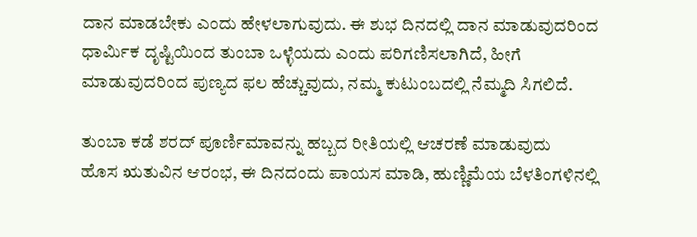ದಾನ ಮಾಡಬೇಕು ಎಂದು ಹೇಳಲಾಗುವುದು. ಈ ಶುಭ ದಿನದಲ್ಲಿ ದಾನ ಮಾಡುವುದರಿಂದ ಧಾರ್ಮಿಕ ದೃಷ್ಟಿಯಿಂದ ತುಂಬಾ ಒಳ್ಳೆಯದು ಎಂದು ಪರಿಗಣಿಸಲಾಗಿದೆ, ಹೀಗೆ ಮಾಡುವುದರಿಂದ ಪುಣ್ಯದ ಫಲ ಹೆಚ್ಚುವುದು, ನಮ್ಮ ಕುಟುಂಬದಲ್ಲಿ ನೆಮ್ಮದಿ ಸಿಗಲಿದೆ.

ತುಂಬಾ ಕಡೆ ಶರದ್‌ ಪೂರ್ಣಿಮಾವನ್ನು ಹಬ್ಬದ ರೀತಿಯಲ್ಲಿ ಆಚರಣೆ ಮಾಡುವುದು
ಹೊಸ ಋತುವಿನ ಆರಂಭ, ಈ ದಿನದಂದು ಪಾಯಸ ಮಾಡಿ, ಹುಣ್ಣಿಮೆಯ ಬೆಳತಿಂಗಳಿನಲ್ಲಿ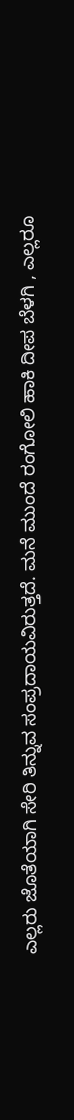ಎಲ್ಲರು ಜೊತೆಯಾಗಿ ಸೇರಿ ತಿನ್ನುವ ಸಂಪ್ರದಾಯವಿರುತ್ತದೆ. ಮನೆ ಮುಂದೆ ರಂಗೋಲಿ ಹಾಕಿ ದೀಪ ಬೆಳಗಿ , ಎಲ್ಲರೂ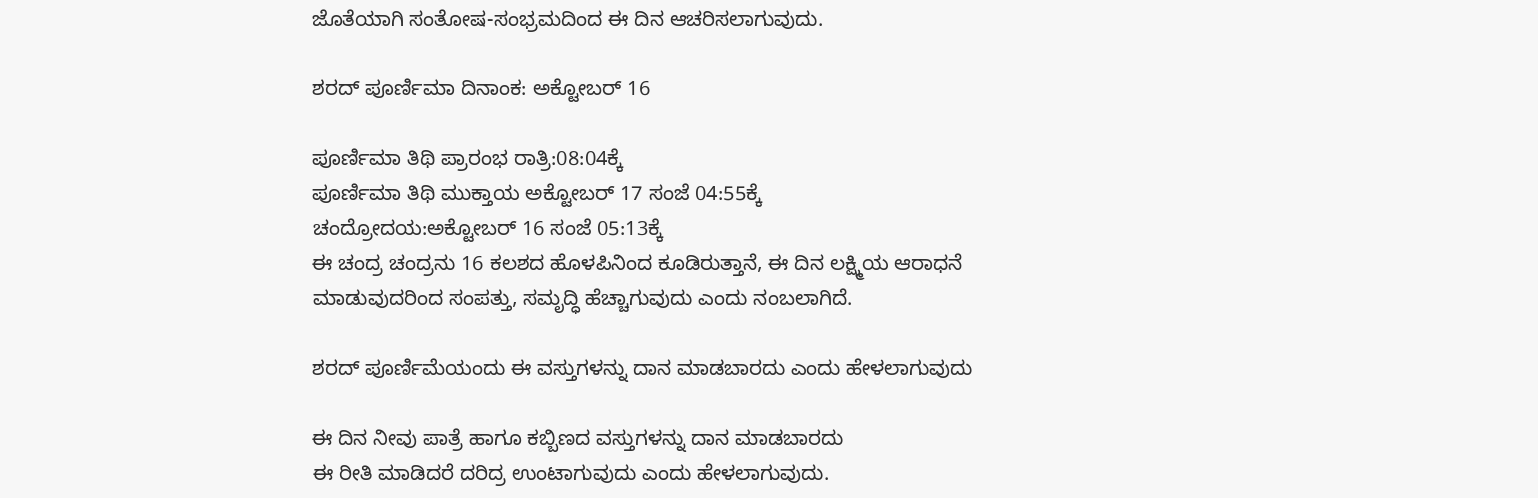ಜೊತೆಯಾಗಿ ಸಂತೋಷ-ಸಂಭ್ರಮದಿಂದ ಈ ದಿನ ಆಚರಿಸಲಾಗುವುದು.

ಶರದ್ ಪೂರ್ಣಿಮಾ ದಿನಾಂಕ: ಅಕ್ಟೋಬರ್ 16

ಪೂರ್ಣಿಮಾ ತಿಥಿ ಪ್ರಾರಂಭ ರಾತ್ರಿ:08:04ಕ್ಕೆ
ಪೂರ್ಣಿಮಾ ತಿಥಿ ಮುಕ್ತಾಯ ಅಕ್ಟೋಬರ್ 17 ಸಂಜೆ 04:55ಕ್ಕೆ
ಚಂದ್ರೋದಯ:ಅಕ್ಟೋಬರ್ 16 ಸಂಜೆ 05:13ಕ್ಕೆ
ಈ ಚಂದ್ರ ಚಂದ್ರನು 16 ಕಲಶದ ಹೊಳಪಿನಿಂದ ಕೂಡಿರುತ್ತಾನೆ, ಈ ದಿನ ಲಕ್ಷ್ಮಿಯ ಆರಾಧನೆ ಮಾಡುವುದರಿಂದ ಸಂಪತ್ತು, ಸಮೃದ್ಧಿ ಹೆಚ್ಚಾಗುವುದು ಎಂದು ನಂಬಲಾಗಿದೆ.

ಶರದ್ ಪೂರ್ಣಿಮೆಯಂದು ಈ ವಸ್ತುಗಳನ್ನು ದಾನ ಮಾಡಬಾರದು ಎಂದು ಹೇಳಲಾಗುವುದು

ಈ ದಿನ ನೀವು ಪಾತ್ರೆ ಹಾಗೂ ಕಬ್ಬಿಣದ ವಸ್ತುಗಳನ್ನು ದಾನ ಮಾಡಬಾರದು
ಈ ರೀತಿ ಮಾಡಿದರೆ ದರಿದ್ರ ಉಂಟಾಗುವುದು ಎಂದು ಹೇಳಲಾಗುವುದು.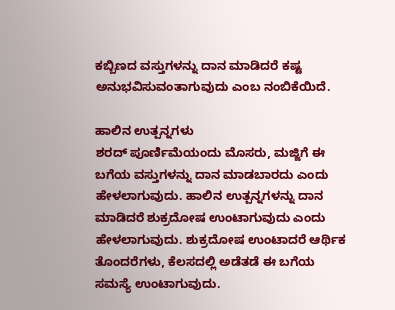ಕಬ್ಬಿಣದ ವಸ್ತುಗಳನ್ನು ದಾನ ಮಾಡಿದರೆ ಕಷ್ಟ ಅನುಭವಿಸುವಂತಾಗುವುದು ಎಂಬ ನಂಬಿಕೆಯಿದೆ.

ಹಾಲಿನ ಉತ್ಪನ್ನಗಳು
ಶರದ್‌ ಪೂರ್ಣಿಮೆಯಂದು ಮೊಸರು, ಮಜ್ಜಿಗೆ ಈ ಬಗೆಯ ವಸ್ತುಗಳನ್ನು ದಾನ ಮಾಡಬಾರದು ಎಂದು ಹೇಳಲಾಗುವುದು. ಹಾಲಿನ ಉತ್ಪನ್ನಗಳನ್ನು ದಾನ ಮಾಡಿದರೆ ಶುಕ್ರದೋಷ ಉಂಟಾಗುವುದು ಎಂದು ಹೇಳಲಾಗುವುದು. ಶುಕ್ರದೋಷ ಉಂಟಾದರೆ ಆರ್ಥಿಕ ತೊಂದರೆಗಳು, ಕೆಲಸದಲ್ಲಿ ಅಡೆತಡೆ ಈ ಬಗೆಯ ಸಮಸ್ಯೆ ಉಂಟಾಗುವುದು.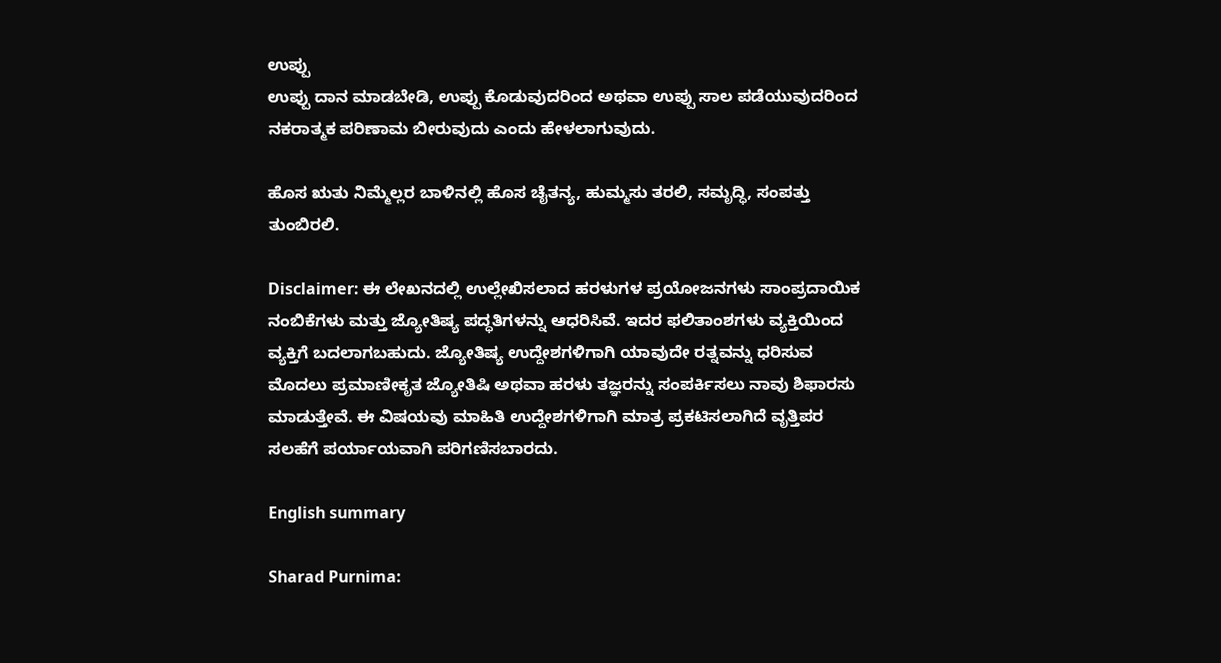ಉಪ್ಪು
ಉಪ್ಪು ದಾನ ಮಾಡಬೇಡಿ, ಉಪ್ಪು ಕೊಡುವುದರಿಂದ ಅಥವಾ ಉಪ್ಪು ಸಾಲ ಪಡೆಯುವುದರಿಂದ ನಕರಾತ್ಮಕ ಪರಿಣಾಮ ಬೀರುವುದು ಎಂದು ಹೇಳಲಾಗುವುದು.

ಹೊಸ ಋತು ನಿಮ್ಮೆಲ್ಲರ ಬಾಳಿನಲ್ಲಿ ಹೊಸ ಚೈತನ್ಯ, ಹುಮ್ಮಸು ತರಲಿ, ಸಮೃದ್ಧಿ, ಸಂಪತ್ತು ತುಂಬಿರಲಿ.

Disclaimer: ಈ ಲೇಖನದಲ್ಲಿ ಉಲ್ಲೇಖಿಸಲಾದ ಹರಳುಗಳ ಪ್ರಯೋಜನಗಳು ಸಾಂಪ್ರದಾಯಿಕ ನಂಬಿಕೆಗಳು ಮತ್ತು ಜ್ಯೋತಿಷ್ಯ ಪದ್ಧತಿಗಳನ್ನು ಆಧರಿಸಿವೆ. ಇದರ ಫಲಿತಾಂಶಗಳು ವ್ಯಕ್ತಿಯಿಂದ ವ್ಯಕ್ತಿಗೆ ಬದಲಾಗಬಹುದು. ಜ್ಯೋತಿಷ್ಯ ಉದ್ದೇಶಗಳಿಗಾಗಿ ಯಾವುದೇ ರತ್ನವನ್ನು ಧರಿಸುವ ಮೊದಲು ಪ್ರಮಾಣೀಕೃತ ಜ್ಯೋತಿಷಿ ಅಥವಾ ಹರಳು ತಜ್ಞರನ್ನು ಸಂಪರ್ಕಿಸಲು ನಾವು ಶಿಫಾರಸು ಮಾಡುತ್ತೇವೆ. ಈ ವಿಷಯವು ಮಾಹಿತಿ ಉದ್ದೇಶಗಳಿಗಾಗಿ ಮಾತ್ರ ಪ್ರಕಟಿಸಲಾಗಿದೆ ವೃತ್ತಿಪರ ಸಲಹೆಗೆ ಪರ್ಯಾಯವಾಗಿ ಪರಿಗಣಿಸಬಾರದು.

English summary

Sharad Purnima: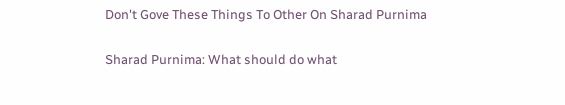Don't Gove These Things To Other On Sharad Purnima

Sharad Purnima: What should do what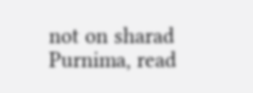not on sharad Purnima, read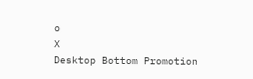o
X
Desktop Bottom Promotion